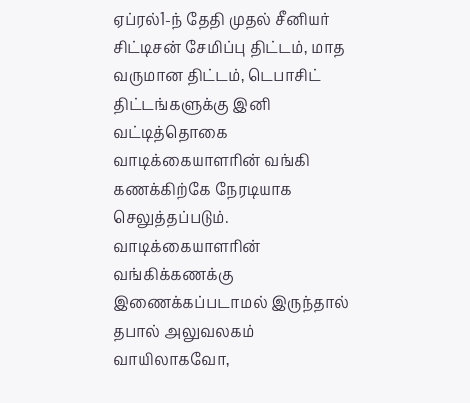ஏப்ரல்1-ந் தேதி முதல் சீனியர் சிட்டிசன் சேமிப்பு திட்டம், மாத வருமான திட்டம், டெபாசிட் திட்டங்களுக்கு இனி வட்டித்தொகை வாடிக்கையாளரின் வங்கி கணக்கிற்கே நேரடியாக செலுத்தப்படும். வாடிக்கையாளரின் வங்கிக்கணக்கு இணைக்கப்படாமல் இருந்தால் தபால் அலுவலகம் வாயிலாகவோ,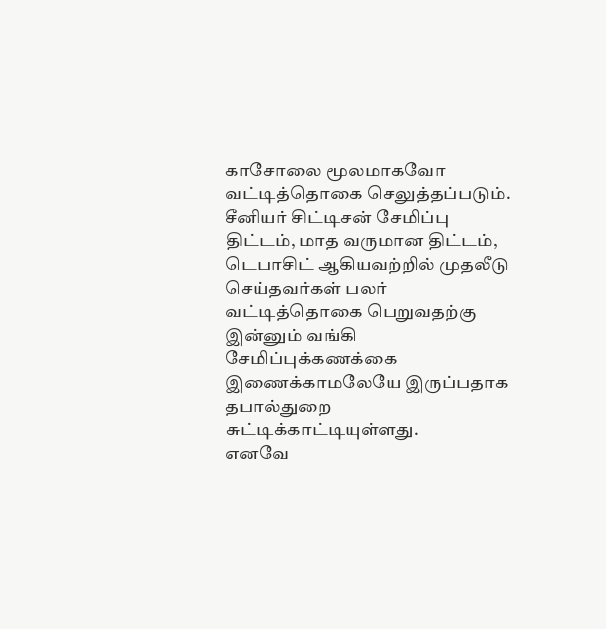காசோலை மூலமாகவோ வட்டித்தொகை செலுத்தப்படும்.
சீனியர் சிட்டிசன் சேமிப்பு திட்டம், மாத வருமான திட்டம், டெபாசிட் ஆகியவற்றில் முதலீடு செய்தவர்கள் பலர் வட்டித்தொகை பெறுவதற்கு இன்னும் வங்கி சேமிப்புக்கணக்கை இணைக்காமலேயே இருப்பதாக தபால்துறை சுட்டிக்காட்டியுள்ளது.
எனவே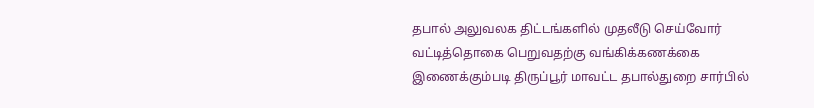தபால் அலுவலக திட்டங்களில் முதலீடு செய்வோர் வட்டித்தொகை பெறுவதற்கு வங்கிக்கணக்கை இணைக்கும்படி திருப்பூர் மாவட்ட தபால்துறை சார்பில்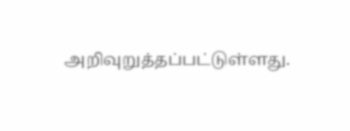அறிவுறுத்தப்பட்டுள்ளது.